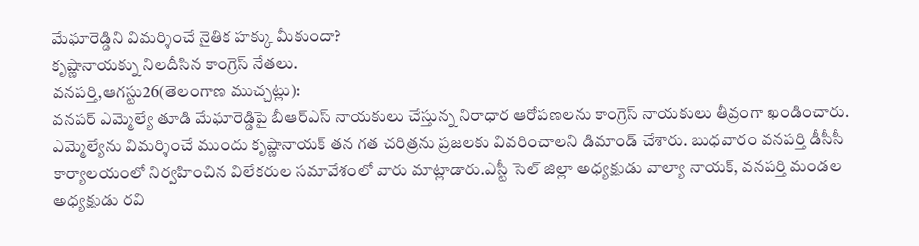మేఘారెడ్డిని విమర్శించే నైతిక హక్కు మీకుందా?
కృష్ణానాయక్ను నిలదీసిన కాంగ్రెస్ నేతలు.
వనపర్తి,ఆగస్టు26(తెలంగాణ ముచ్చట్లు):
వనపర్ ఎమ్మెల్యే తూడి మేఘారెడ్డిపై బీఆర్ఎస్ నాయకులు చేస్తున్న నిరాధార ఆరోపణలను కాంగ్రెస్ నాయకులు తీవ్రంగా ఖండించారు. ఎమ్మెల్యేను విమర్శించే ముందు కృష్ణానాయక్ తన గత చరిత్రను ప్రజలకు వివరించాలని డిమాండ్ చేశారు. బుధవారం వనపర్తి డీసీసీ కార్యాలయంలో నిర్వహించిన విలేకరుల సమావేశంలో వారు మాట్లాడారు.ఎస్టీ సెల్ జిల్లా అధ్యక్షుడు వాల్యా నాయక్, వనపర్తి మండల అధ్యక్షుడు రవి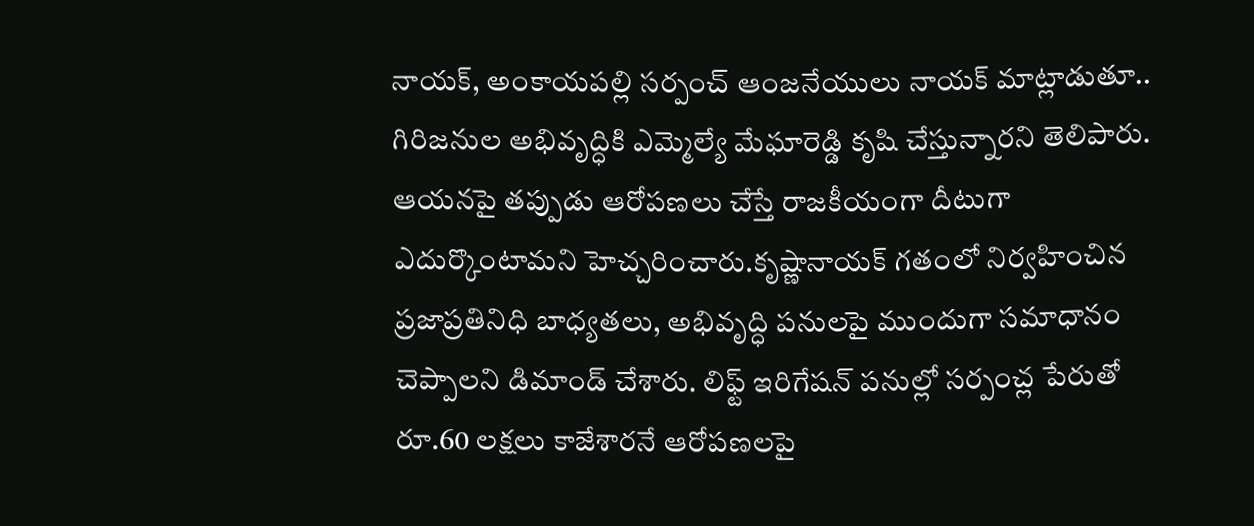నాయక్, అంకాయపల్లి సర్పంచ్ ఆంజనేయులు నాయక్ మాట్లాడుతూ.. గిరిజనుల అభివృద్ధికి ఎమ్మెల్యే మేఘారెడ్డి కృషి చేస్తున్నారని తెలిపారు. ఆయనపై తప్పుడు ఆరోపణలు చేస్తే రాజకీయంగా దీటుగా ఎదుర్కొంటామని హెచ్చరించారు.కృష్ణానాయక్ గతంలో నిర్వహించిన ప్రజాప్రతినిధి బాధ్యతలు, అభివృద్ధి పనులపై ముందుగా సమాధానం చెప్పాలని డిమాండ్ చేశారు. లిఫ్ట్ ఇరిగేషన్ పనుల్లో సర్పంచ్ల పేరుతో రూ.60 లక్షలు కాజేశారనే ఆరోపణలపై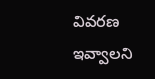వివరణ ఇవ్వాలని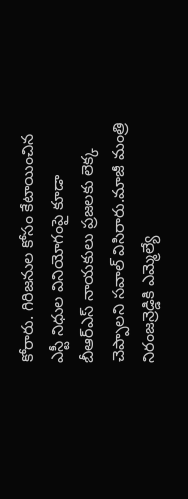కోరారు. గిరిజనుల కోసం కేటాయించిన ఎస్టీ నిధుల వినియోగంపై కూడా బీఆర్ఎస్ నాయకులు ప్రజలకు లెక్క చెప్పాలని సవాల్ విసిరారు.మాజీ మంత్రి నిరంజన్రెడ్డికి ఎమ్మెల్యే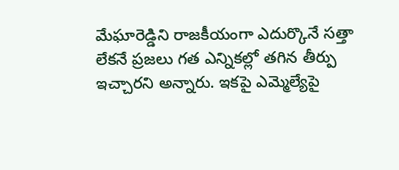మేఘారెడ్డిని రాజకీయంగా ఎదుర్కొనే సత్తా లేకనే ప్రజలు గత ఎన్నికల్లో తగిన తీర్పు ఇచ్చారని అన్నారు. ఇకపై ఎమ్మెల్యేపై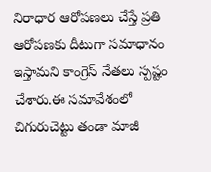నిరాధార ఆరోపణలు చేస్తే ప్రతి ఆరోపణకు దీటుగా సమాధానం ఇస్తామని కాంగ్రెస్ నేతలు స్పష్టం చేశారు.ఈ సమావేశంలో చిగురుచెట్టు తండా మాజీ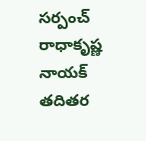సర్పంచ్ రాధాకృష్ణ నాయక్ తదితర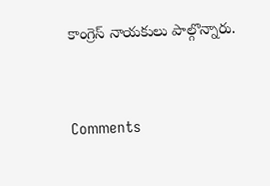కాంగ్రెస్ నాయకులు పాల్గొన్నారు.


Comments